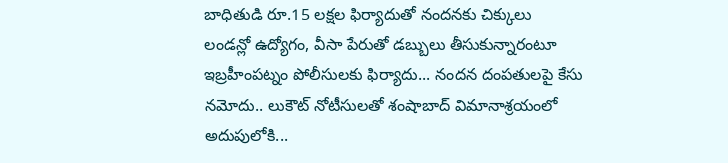బాధితుడి రూ.15 లక్షల ఫిర్యాదుతో నందనకు చిక్కులు
లండన్లో ఉద్యోగం, వీసా పేరుతో డబ్బులు తీసుకున్నారంటూ ఇబ్రహీంపట్నం పోలీసులకు ఫిర్యాదు... నందన దంపతులపై కేసు నమోదు.. లుకౌట్ నోటీసులతో శంషాబాద్ విమానాశ్రయంలో అదుపులోకి...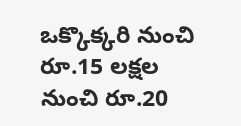ఒక్కొక్కరి నుంచి రూ.15 లక్షల నుంచి రూ.20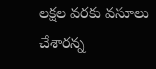లక్షల వరకు వసూలు చేశారన్న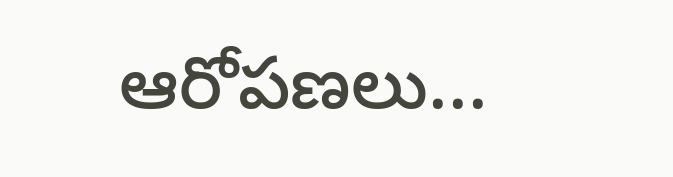ఆరోపణలు...